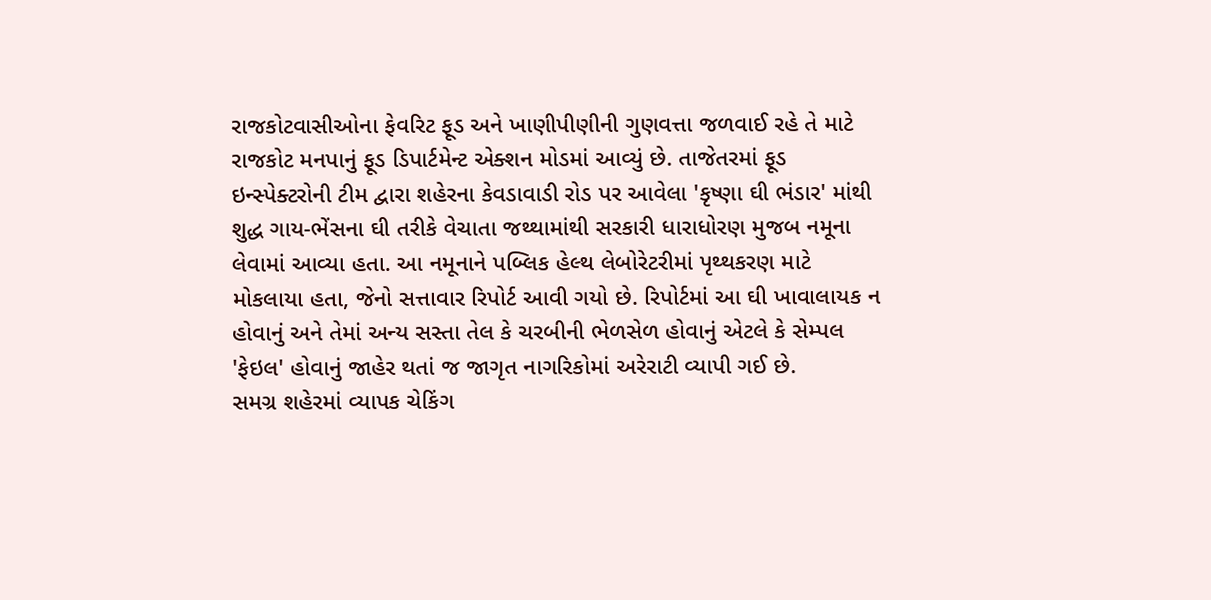રાજકોટવાસીઓના ફેવરિટ ફૂડ અને ખાણીપીણીની ગુણવત્તા જળવાઈ રહે તે માટે રાજકોટ મનપાનું ફૂડ ડિપાર્ટમેન્ટ એક્શન મોડમાં આવ્યું છે. તાજેતરમાં ફૂડ ઇન્સ્પેક્ટરોની ટીમ દ્વારા શહેરના કેવડાવાડી રોડ પર આવેલા 'કૃષ્ણા ઘી ભંડાર' માંથી શુદ્ધ ગાય-ભેંસના ઘી તરીકે વેચાતા જથ્થામાંથી સરકારી ધારાધોરણ મુજબ નમૂના લેવામાં આવ્યા હતા. આ નમૂનાને પબ્લિક હેલ્થ લેબોરેટરીમાં પૃથ્થકરણ માટે મોકલાયા હતા, જેનો સત્તાવાર રિપોર્ટ આવી ગયો છે. રિપોર્ટમાં આ ઘી ખાવાલાયક ન હોવાનું અને તેમાં અન્ય સસ્તા તેલ કે ચરબીની ભેળસેળ હોવાનું એટલે કે સેમ્પલ 'ફેઇલ' હોવાનું જાહેર થતાં જ જાગૃત નાગરિકોમાં અરેરાટી વ્યાપી ગઈ છે.
સમગ્ર શહેરમાં વ્યાપક ચેકિંગ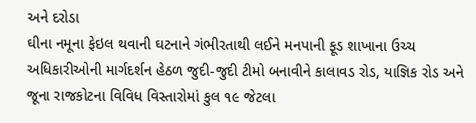અને દરોડા
ઘીના નમૂના ફેઇલ થવાની ઘટનાને ગંભીરતાથી લઈને મનપાની ફૂડ શાખાના ઉચ્ચ અધિકારીઓની માર્ગદર્શન હેઠળ જુદી-જુદી ટીમો બનાવીને કાલાવડ રોડ, યાજ્ઞિક રોડ અને જૂના રાજકોટના વિવિધ વિસ્તારોમાં કુલ ૧૯ જેટલા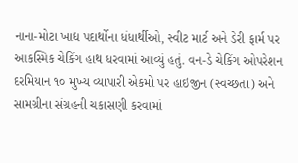નાના-મોટા ખાદ્ય પદાર્થોના ધંધાર્થીઓ, સ્વીટ માર્ટ અને ડેરી ફાર્મ પર આકસ્મિક ચેકિંગ હાથ ધરવામાં આવ્યું હતું. વન-ડે ચેકિંગ ઓપરેશન દરમિયાન ૧૦ મુખ્ય વ્યાપારી એકમો પર હાઇજીન (સ્વચ્છતા) અને સામગ્રીના સંગ્રહની ચકાસણી કરવામાં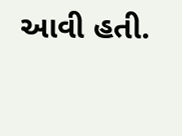આવી હતી.